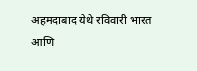अहमदाबाद येथे रविवारी भारत आणि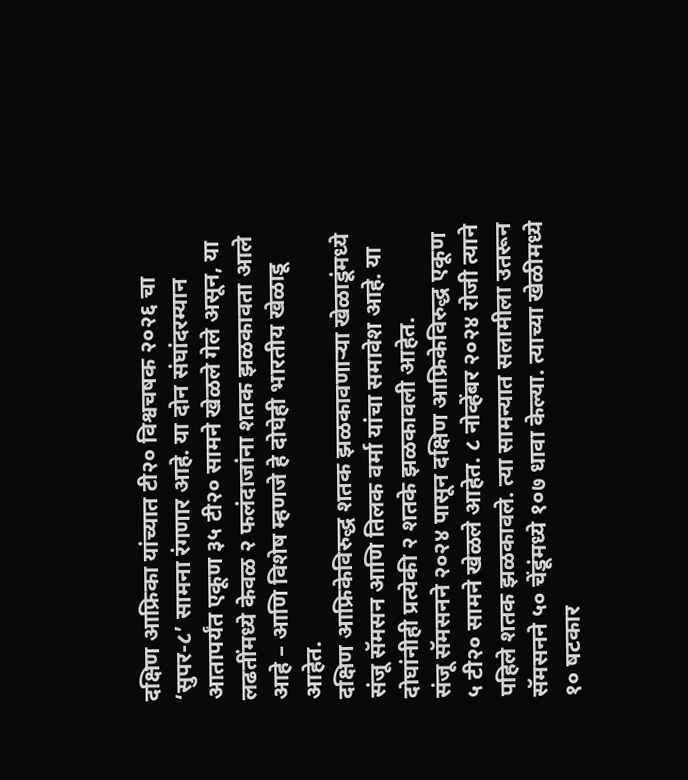दक्षिण आफ्रिका यांच्यात टी२० विश्वचषक २०२६ चा ‘सुपर-८’ सामना रंगणार आहे. या दोन संघांदरम्यान आतापर्यंत एकूण ३५ टी२० सामने खेळले गेले असून, या लढतींमध्ये केवळ २ फलंदाजांना शतक झळकावता आले आहे – आणि विशेष म्हणजे हे दोघेही भारतीय खेळाडू आहेत.
दक्षिण आफ्रिकेविरुद्ध शतक झळकावणाऱ्या खेळाडूंमध्ये संजू सॅमसन आणि तिलक वर्मा यांचा समावेश आहे. या दोघांनीही प्रत्येकी २ शतके झळकावली आहेत.
संजू सॅमसनने २०२४ पासून दक्षिण आफ्रिकेविरुद्ध एकूण ५ टी२० सामने खेळले आहेत. ८ नोव्हेंबर २०२४ रोजी त्याने पहिले शतक झळकावले. त्या सामन्यात सलामीला उतरून सॅमसनने ५० चेंडूंमध्ये १०७ धावा केल्या. त्याच्या खेळीमध्ये १० षटकार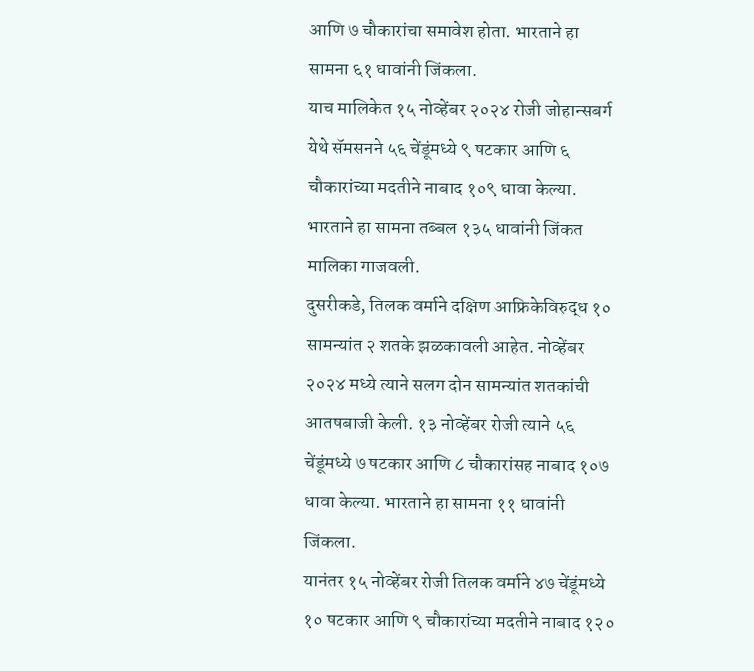आणि ७ चौकारांचा समावेश होता. भारताने हा सामना ६१ धावांनी जिंकला.
याच मालिकेत १५ नोव्हेंबर २०२४ रोजी जोहान्सबर्ग येथे सॅमसनने ५६ चेंडूंमध्ये ९ षटकार आणि ६ चौकारांच्या मदतीने नाबाद १०९ धावा केल्या. भारताने हा सामना तब्बल १३५ धावांनी जिंकत मालिका गाजवली.
दुसरीकडे, तिलक वर्माने दक्षिण आफ्रिकेविरुद्ध १० सामन्यांत २ शतके झळकावली आहेत. नोव्हेंबर २०२४ मध्ये त्याने सलग दोन सामन्यांत शतकांची आतषबाजी केली. १३ नोव्हेंबर रोजी त्याने ५६ चेंडूंमध्ये ७ षटकार आणि ८ चौकारांसह नाबाद १०७ धावा केल्या. भारताने हा सामना ११ धावांनी जिंकला.
यानंतर १५ नोव्हेंबर रोजी तिलक वर्माने ४७ चेंडूंमध्ये १० षटकार आणि ९ चौकारांच्या मदतीने नाबाद १२०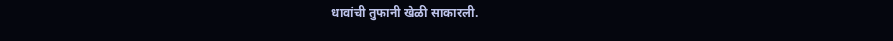धावांची तुफानी खेळी साकारली.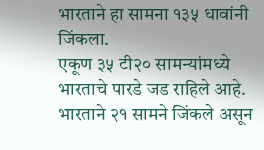भारताने हा सामना १३५ धावांनी जिंकला.
एकूण ३५ टी२० सामन्यांमध्ये भारताचे पारडे जड राहिले आहे. भारताने २१ सामने जिंकले असून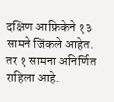दक्षिण आफ्रिकेने १३ सामने जिंकले आहेत. तर १ सामना अनिर्णित राहिला आहे.